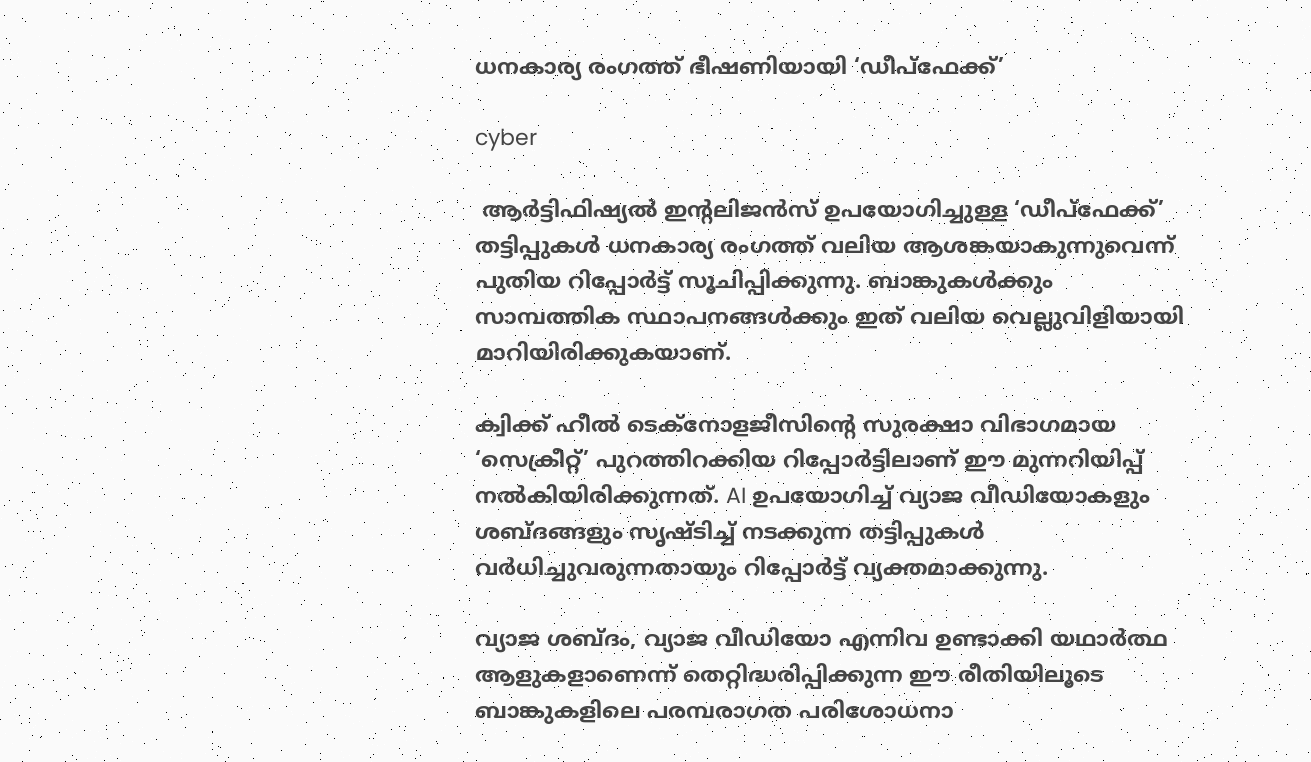ധനകാര്യ രംഗത്ത് ഭീഷണിയായി ‘ഡീപ്‌ഫേക്ക്’

cyber

 ആർട്ടിഫിഷ്യൽ ഇന്റലിജൻസ് ഉപയോഗിച്ചുള്ള ‘ഡീപ്‌ഫേക്ക്’ തട്ടിപ്പുകൾ ധനകാര്യ രംഗത്ത് വലിയ ആശങ്കയാകുന്നുവെന്ന് പുതിയ റിപ്പോർട്ട് സൂചിപ്പിക്കുന്നു. ബാങ്കുകൾക്കും സാമ്പത്തിക സ്ഥാപനങ്ങൾക്കും ഇത് വലിയ വെല്ലുവിളിയായി മാറിയിരിക്കുകയാണ്.

ക്വിക്ക് ഹീൽ ടെക്നോളജീസിന്റെ സുരക്ഷാ വിഭാഗമായ ‘സെക്രീറ്റ്’ പുറത്തിറക്കിയ റിപ്പോർട്ടിലാണ് ഈ മുന്നറിയിപ്പ് നൽകിയിരിക്കുന്നത്. AI ഉപയോഗിച്ച് വ്യാജ വീഡിയോകളും ശബ്ദങ്ങളും സൃഷ്ടിച്ച് നടക്കുന്ന തട്ടിപ്പുകൾ വർധിച്ചുവരുന്നതായും റിപ്പോർട്ട് വ്യക്തമാക്കുന്നു.

വ്യാജ ശബ്ദം, വ്യാജ വീഡിയോ എന്നിവ ഉണ്ടാക്കി യഥാർത്ഥ ആളുകളാണെന്ന് തെറ്റിദ്ധരിപ്പിക്കുന്ന ഈ രീതിയിലൂടെ ബാങ്കുകളിലെ പരമ്പരാഗത പരിശോധനാ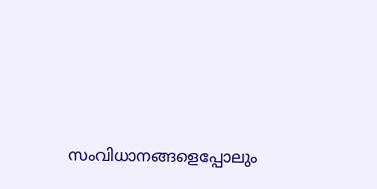സംവിധാനങ്ങളെപ്പോലും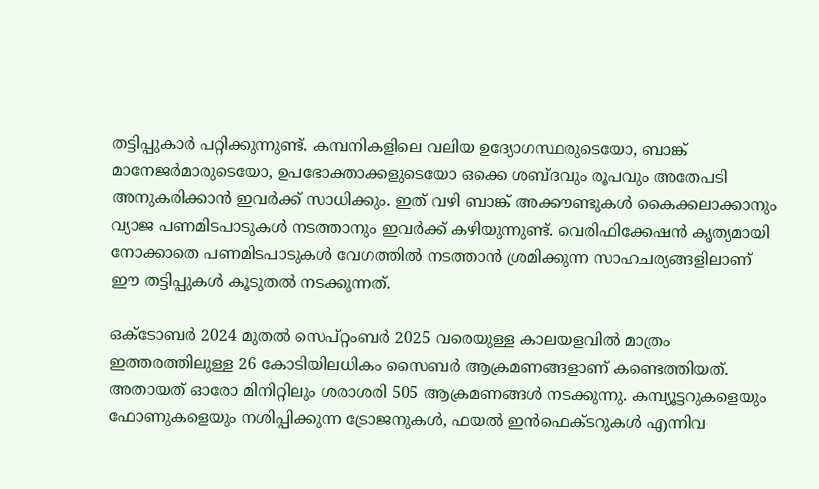തട്ടിപ്പുകാർ പറ്റിക്കുന്നുണ്ട്. കമ്പനികളിലെ വലിയ ഉദ്യോഗസ്ഥരുടെയോ, ബാങ്ക് മാനേജർമാരുടെയോ, ഉപഭോക്താക്കളുടെയോ ഒക്കെ ശബ്ദവും രൂപവും അതേപടി അനുകരിക്കാൻ ഇവർക്ക് സാധിക്കും. ഇത് വഴി ബാങ്ക് അക്കൗണ്ടുകൾ കൈക്കലാക്കാനും വ്യാജ പണമിടപാടുകൾ നടത്താനും ഇവർക്ക് കഴിയുന്നുണ്ട്. വെരിഫിക്കേഷൻ കൃത്യമായി നോക്കാതെ പണമിടപാടുകൾ വേഗത്തിൽ നടത്താൻ ശ്രമിക്കുന്ന സാഹചര്യങ്ങളിലാണ് ഈ തട്ടിപ്പുകൾ കൂടുതൽ നടക്കുന്നത്.

ഒക്ടോബർ 2024 മുതൽ സെപ്റ്റംബർ 2025 വരെയുള്ള കാലയളവിൽ മാത്രം ഇത്തരത്തിലുള്ള 26 കോടിയിലധികം സൈബർ ആക്രമണങ്ങളാണ് കണ്ടെത്തിയത്. അതായത് ഓരോ മിനിറ്റിലും ശരാശരി 505 ആക്രമണങ്ങൾ നടക്കുന്നു. കമ്പ്യൂട്ടറുകളെയും ഫോണുകളെയും നശിപ്പിക്കുന്ന ട്രോജനുകൾ, ഫയൽ ഇൻഫെക്ടറുകൾ എന്നിവ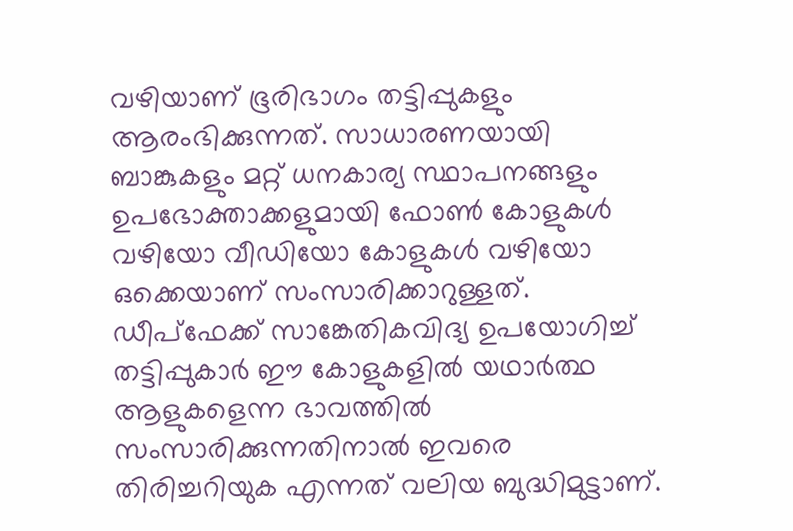വഴിയാണ് ഭൂരിഭാഗം തട്ടിപ്പുകളും ആരംഭിക്കുന്നത്. സാധാരണയായി ബാങ്കുകളും മറ്റ് ധനകാര്യ സ്ഥാപനങ്ങളും ഉപഭോക്താക്കളുമായി ഫോൺ കോളുകൾ വഴിയോ വീഡിയോ കോളുകൾ വഴിയോ ഒക്കെയാണ് സംസാരിക്കാറുള്ളത്. ഡീപ്‌ഫേക്ക് സാങ്കേതികവിദ്യ ഉപയോഗിച്ച് തട്ടിപ്പുകാർ ഈ കോളുകളിൽ യഥാർത്ഥ ആളുകളെന്ന ഭാവത്തിൽ സംസാരിക്കുന്നതിനാൽ ഇവരെ തിരിച്ചറിയുക എന്നത് വലിയ ബുദ്ധിമുട്ടാണ്.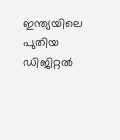ഇന്ത്യയിലെ പുതിയ ഡിജിറ്റൽ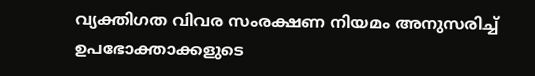വ്യക്തിഗത വിവര സംരക്ഷണ നിയമം അനുസരിച്ച് ഉപഭോക്താക്കളുടെ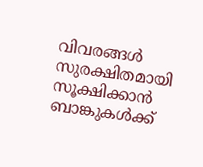വിവരങ്ങൾ സുരക്ഷിതമായി സൂക്ഷിക്കാൻ ബാങ്കുകൾക്ക്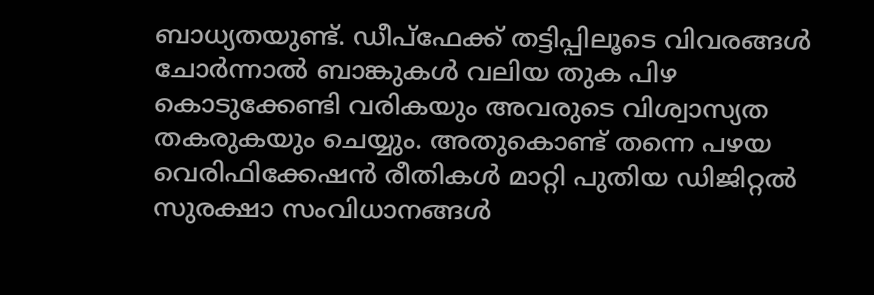ബാധ്യതയുണ്ട്. ഡീപ്‌ഫേക്ക് തട്ടിപ്പിലൂടെ വിവരങ്ങൾ ചോർന്നാൽ ബാങ്കുകൾ വലിയ തുക പിഴ കൊടുക്കേണ്ടി വരികയും അവരുടെ വിശ്വാസ്യത തകരുകയും ചെയ്യും. അതുകൊണ്ട് തന്നെ പഴയ വെരിഫിക്കേഷൻ രീതികൾ മാറ്റി പുതിയ ഡിജിറ്റൽ സുരക്ഷാ സംവിധാനങ്ങൾ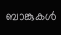ബാങ്കുകൾ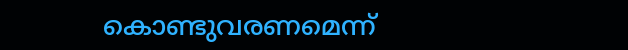കൊണ്ടുവരണമെന്ന്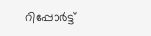റിപ്പോർട്ട്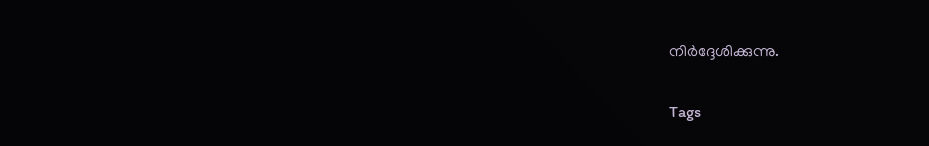നിർദ്ദേശിക്കുന്നു.

Tags